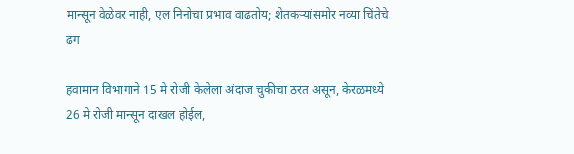मान्सून वेळेवर नाही, एल निनोचा प्रभाव वाढतोय; शेतकऱ्यांसमोर नव्या चिंतेचे ढग

हवामान विभागाने 15 मे रोजी केलेला अंदाज चुकीचा ठरत असून, केरळमध्ये 26 मे रोजी मान्सून दाखल होईल,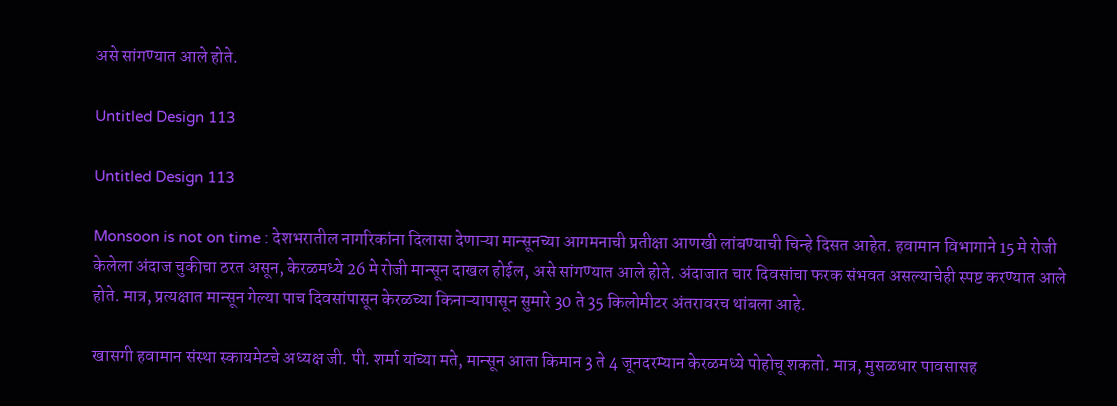असे सांगण्यात आले होते.

Untitled Design 113

Untitled Design 113

Monsoon is not on time : देशभरातील नागरिकांना दिलासा देणाऱ्या मान्सूनच्या आगमनाची प्रतीक्षा आणखी लांबण्याची चिन्हे दिसत आहेत. हवामान विभागाने 15 मे रोजी केलेला अंदाज चुकीचा ठरत असून, केरळमध्ये 26 मे रोजी मान्सून दाखल होईल, असे सांगण्यात आले होते. अंदाजात चार दिवसांचा फरक संभवत असल्याचेही स्पष्ट करण्यात आले होते. मात्र, प्रत्यक्षात मान्सून गेल्या पाच दिवसांपासून केरळच्या किनाऱ्यापासून सुमारे 30 ते 35 किलोमीटर अंतरावरच थांबला आहे.

खासगी हवामान संस्था स्कायमेटचे अध्यक्ष जी. पी. शर्मा यांच्या मते, मान्सून आता किमान 3 ते 4 जूनदरम्यान केरळमध्ये पोहोचू शकतो. मात्र, मुसळधार पावसासह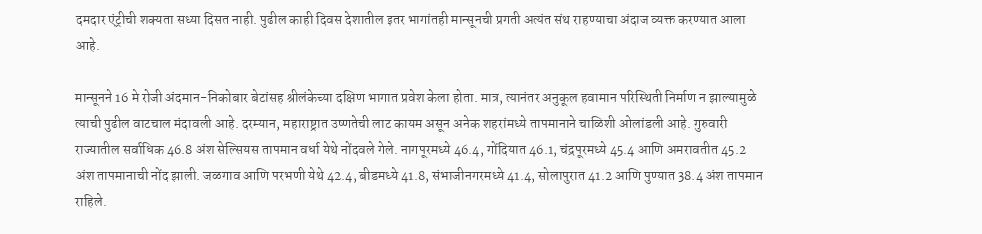दमदार एंट्रीची शक्यता सध्या दिसत नाही. पुढील काही दिवस देशातील इतर भागांतही मान्सूनची प्रगती अत्यंत संथ राहण्याचा अंदाज व्यक्त करण्यात आला आहे.

मान्सूनने 16 मे रोजी अंदमान-निकोबार बेटांसह श्रीलंकेच्या दक्षिण भागात प्रवेश केला होता. मात्र, त्यानंतर अनुकूल हवामान परिस्थिती निर्माण न झाल्यामुळे त्याची पुढील वाटचाल मंदावली आहे. दरम्यान, महाराष्ट्रात उष्णतेची लाट कायम असून अनेक शहरांमध्ये तापमानाने चाळिशी ओलांडली आहे. गुरुवारी राज्यातील सर्वाधिक 46.8 अंश सेल्सियस तापमान वर्धा येथे नोंदवले गेले. नागपूरमध्ये 46.4, गोंदियात 46.1, चंद्रपूरमध्ये 45.4 आणि अमरावतीत 45.2 अंश तापमानाची नोंद झाली. जळगाव आणि परभणी येथे 42.4, बीडमध्ये 41.8, संभाजीनगरमध्ये 41.4, सोलापुरात 41.2 आणि पुण्यात 38.4 अंश तापमान राहिले.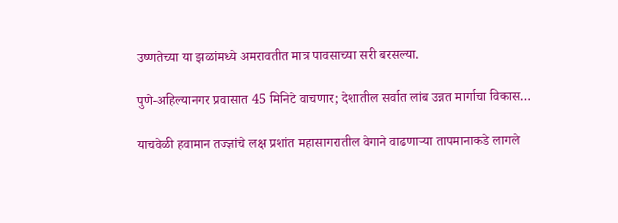उष्णतेच्या या झळांमध्ये अमरावतीत मात्र पावसाच्या सरी बरसल्या.

पुणे-अहिल्यानगर प्रवासात 45 मिनिटे वाचणार; देशातील सर्वात लांब उन्नत मार्गाचा विकास…

याचवेळी हवामान तज्ज्ञांचे लक्ष प्रशांत महासागरातील वेगाने वाढणाऱ्या तापमानाकडे लागले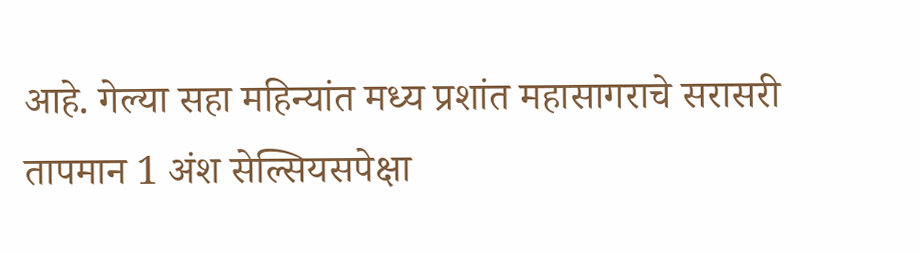आहे. गेल्या सहा महिन्यांत मध्य प्रशांत महासागराचे सरासरी तापमान 1 अंश सेल्सियसपेक्षा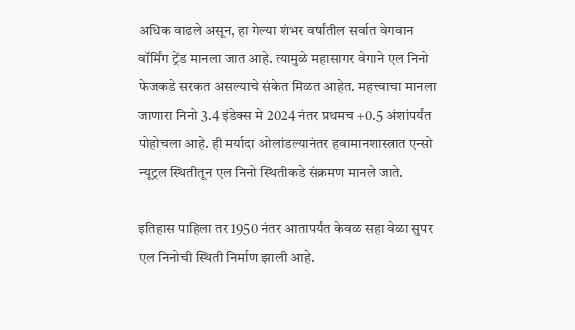अधिक वाढले असून, हा गेल्या शंभर वर्षांतील सर्वात वेगवान वॉर्मिंग ट्रेंड मानला जात आहे. त्यामुळे महासागर वेगाने एल निनो फेजकडे सरकत असल्याचे संकेत मिळत आहेत. महत्त्वाचा मानला जाणारा निनो 3.4 इंडेक्स मे 2024 नंतर प्रथमच +0.5 अंशांपर्यंत पोहोचला आहे. ही मर्यादा ओलांडल्यानंतर हवामानशास्त्रात एन्सो न्यूट्रल स्थितीतून एल निनो स्थितीकडे संक्रमण मानले जाते.

इतिहास पाहिला तर 1950 नंतर आतापर्यंत केवळ सहा वेळा सुपर एल निनोची स्थिती निर्माण झाली आहे.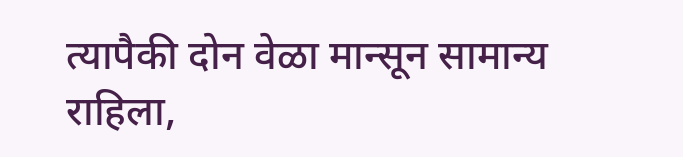त्यापैकी दोन वेळा मान्सून सामान्य राहिला,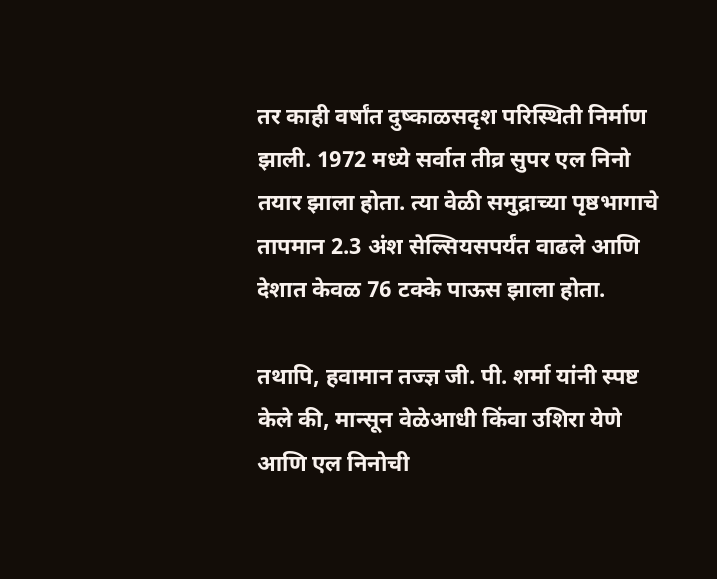तर काही वर्षांत दुष्काळसदृश परिस्थिती निर्माण झाली. 1972 मध्ये सर्वात तीव्र सुपर एल निनो तयार झाला होता. त्या वेळी समुद्राच्या पृष्ठभागाचे तापमान 2.3 अंश सेल्सियसपर्यंत वाढले आणि देशात केवळ 76 टक्के पाऊस झाला होता.

तथापि, हवामान तज्ज्ञ जी. पी. शर्मा यांनी स्पष्ट केले की, मान्सून वेळेआधी किंवा उशिरा येणे आणि एल निनोची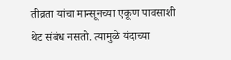तीव्रता यांचा मान्सूनच्या एकूण पावसाशी थेट संबंध नसतो. त्यामुळे यंदाच्या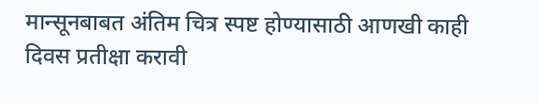मान्सूनबाबत अंतिम चित्र स्पष्ट होण्यासाठी आणखी काही दिवस प्रतीक्षा करावी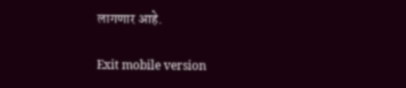लागणार आहे.

Exit mobile version